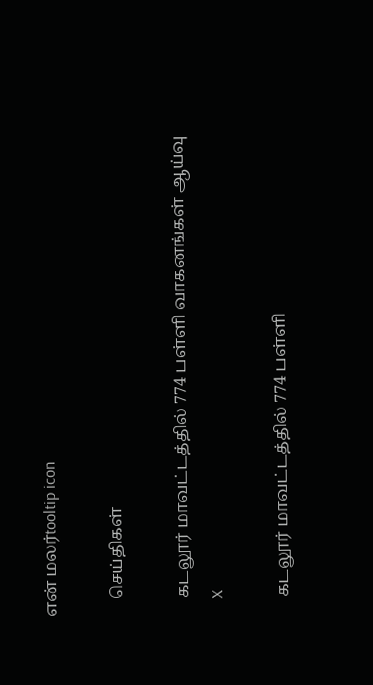என் மலர்tooltip icon

    செய்திகள்

    கடலூர் மாவட்டத்தில் 774 பள்ளி வாகனங்கள் ஆய்வு
    X

    கடலூர் மாவட்டத்தில் 774 பள்ளி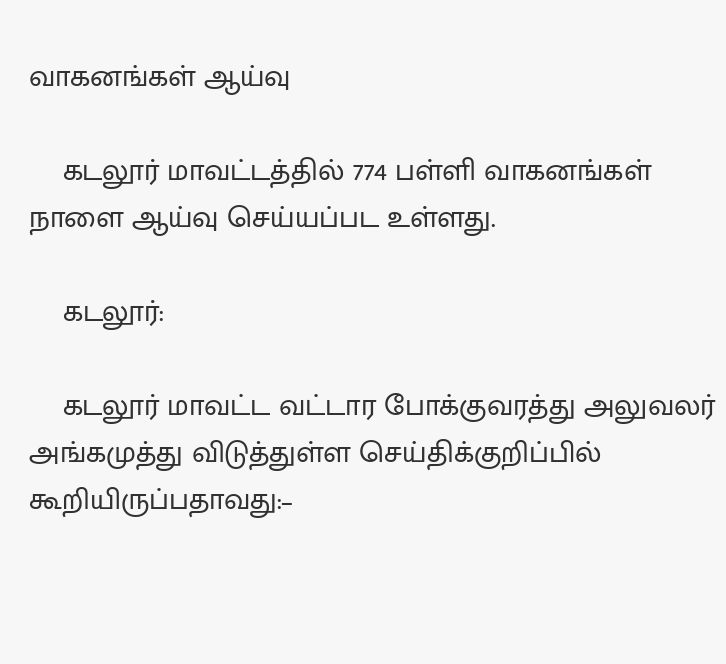வாகனங்கள் ஆய்வு

    கடலூர் மாவட்டத்தில் 774 பள்ளி வாகனங்கள் நாளை ஆய்வு செய்யப்பட உள்ளது.

    கடலூர்:

    கடலூர் மாவட்ட வட்டார போக்குவரத்து அலுவலர் அங்கமுத்து விடுத்துள்ள செய்திக்குறிப்பில் கூறியிருப்பதாவது:–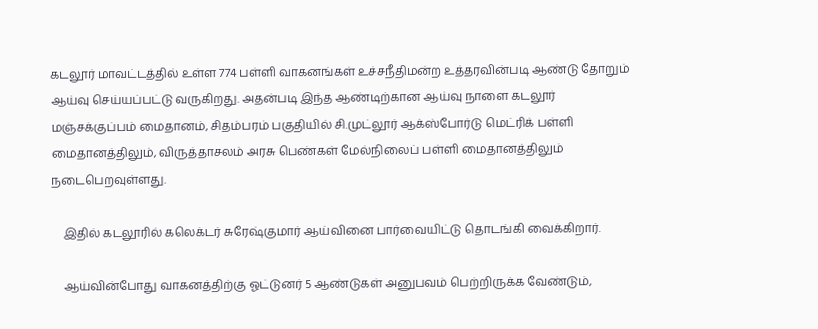கடலூர் மாவட்டத்தில் உள்ள 774 பள்ளி வாகனங்கள் உச்சநீதிமன்ற உத்தரவின்படி ஆண்டு தோறும் ஆய்வு செய்யப்பட்டு வருகிறது. அதன்படி இந்த ஆண்டிற்கான ஆய்வு நாளை கடலூர் மஞ்சக்குப்பம் மைதானம், சிதம்பரம் பகுதியில் சி.முட்லூர் ஆக்ஸ்போர்டு மெட்ரிக் பள்ளி மைதானத்திலும், விருத்தாசலம் அரசு பெண்கள் மேல்நிலைப் பள்ளி மைதானத்திலும் நடைபெறவுள்ளது.

    இதில் கடலூரில் கலெக்டர் சுரேஷ்குமார் ஆய்வினை பார்வையிட்டு தொடங்கி வைக்கிறார்.

    ஆய்வின்போது வாகனத்திற்கு ஓட்டுனர் 5 ஆண்டுகள் அனுபவம் பெற்றிருக்க வேண்டும்,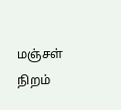மஞ்சள் நிறம்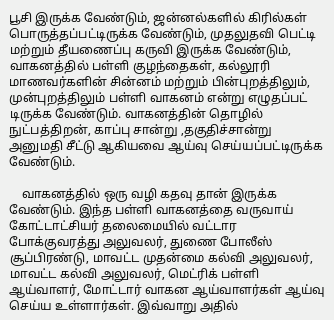பூசி இருக்க வேண்டும், ஜன்னல்களில் கிரில்கள் பொருத்தப்பட்டிருக்க வேண்டும், முதலுதவி பெட்டி மற்றும் தீயணைப்பு கருவி இருக்க வேண்டும், வாகனத்தில் பள்ளி குழந்தைகள், கல்லூரி மாணவர்களின் சின்னம் மற்றும் பின்புறத்திலும், முன்புறத்திலும் பள்ளி வாகனம் என்று எழுதப்பட் டிருக்க வேண்டும். வாகனத்தின் தொழில் நுட்பத்திறன், காப்பு சான்று ,தகுதிச்சான்று அனுமதி சீட்டு ஆகியவை ஆய்வு செய்யப்பட்டிருக்க வேண்டும்.

    வாகனத்தில் ஒரு வழி கதவு தான் இருக்க வேண்டும். இந்த பள்ளி வாகனத்தை வருவாய் கோட்டாட்சியர் தலைமையில் வட்டார போக்குவரத்து அலுவலர், துணை போலீஸ் சூப்பிரண்டு, மாவட்ட முதன்மை கல்வி அலுவலர், மாவட்ட கல்வி அலுவலர், மெட்ரிக் பள்ளி ஆய்வாளர், மோட்டார் வாகன ஆய்வாளர்கள் ஆய்வு செய்ய உள்ளார்கள். இவ்வாறு அதில்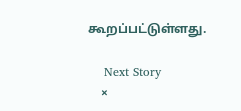கூறப்பட்டுள்ளது.

    Next Story
    ×